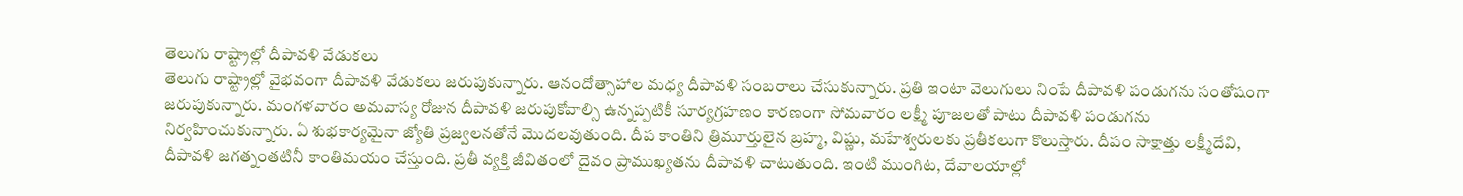తెలుగు రాష్ట్రాల్లో దీపావళి వేడుకలు
తెలుగు రాష్ట్రాల్లో వైభవంగా దీపావళి వేడుకలు జరుపుకున్నారు. ఆనందోత్సాహాల మధ్య దీపావళి సంబరాలు చేసుకున్నారు. ప్రతి ఇంటా వెలుగులు నింపే దీపావళి పండుగను సంతోషంగా జరుపుకున్నారు. మంగళవారం అమవాస్య రోజున దీపావళి జరుపుకోవాల్సి ఉన్నప్పటికీ సూర్యగ్రహణం కారణంగా సోమవారం లక్ష్మీ పూజలతో పాటు దీపావళి పండుగను నిర్వహించుకున్నారు. ఏ శుభకార్యమైనా జ్యోతి ప్రజ్వలనతోనే మొదలవుతుంది. దీప కాంతిని త్రిమూర్తులైన బ్రహ్మ, విష్ణు, మహేశ్వరులకు ప్రతీకలుగా కొలుస్తారు. దీపం సాక్షాత్తు లక్ష్మీదేవి, దీపావళి జగత్నంతటినీ కాంతిమయం చేస్తుంది. ప్రతీ వ్యక్తి జీవితంలో దైవం ప్రాముఖ్యతను దీపావళి చాటుతుంది. ఇంటి ముంగిట, దేవాలయాల్లో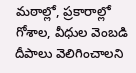మఠాల్లో, ప్రకారాల్లో గోశాల, వీధుల వెంబడి దీపాలు వెలిగించాలని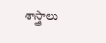శాస్త్రాలు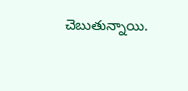చెబుతున్నాయి.